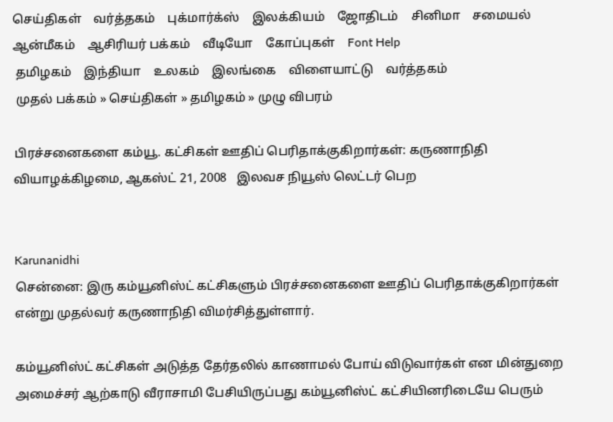செய்திகள்    வர்த்தகம்    புக்மார்க்ஸ்    இலக்கியம்    ஜோதிடம்    சினிமா    சமையல்    ஆன்மீகம்    ஆசிரியர் பக்கம்    வீடியோ    கோப்புகள்    Font Help
 தமிழகம்    இந்தியா    உலகம்    இலங்கை    விளையாட்டு    வர்த்தகம்
 முதல் பக்கம் » செய்திகள் » தமிழகம் » முழு விபரம்

பிரச்சனைகளை கம்யூ. கட்சிகள் ஊதிப் பெரிதாக்குகிறார்கள்: கருணாநிதி
வியாழக்கிழமை, ஆகஸ்ட் 21, 2008   இலவச நியூஸ் லெட்டர் பெற


Karunanidhi
சென்னை: இரு கம்யூனிஸ்ட் கட்சிகளும் பிரச்சனைகளை ஊதிப் பெரிதாக்குகிறார்கள் என்று முதல்வர் கருணாநிதி விமர்சித்துள்ளார்.

கம்யூனிஸ்ட் கட்சிகள் அடுத்த தேர்தலில் காணாமல் போய் விடுவார்கள் என மின்துறை அமைச்சர் ஆற்காடு வீராசாமி பேசியிருப்பது கம்யூனிஸ்ட் கட்சியினரிடையே பெரும்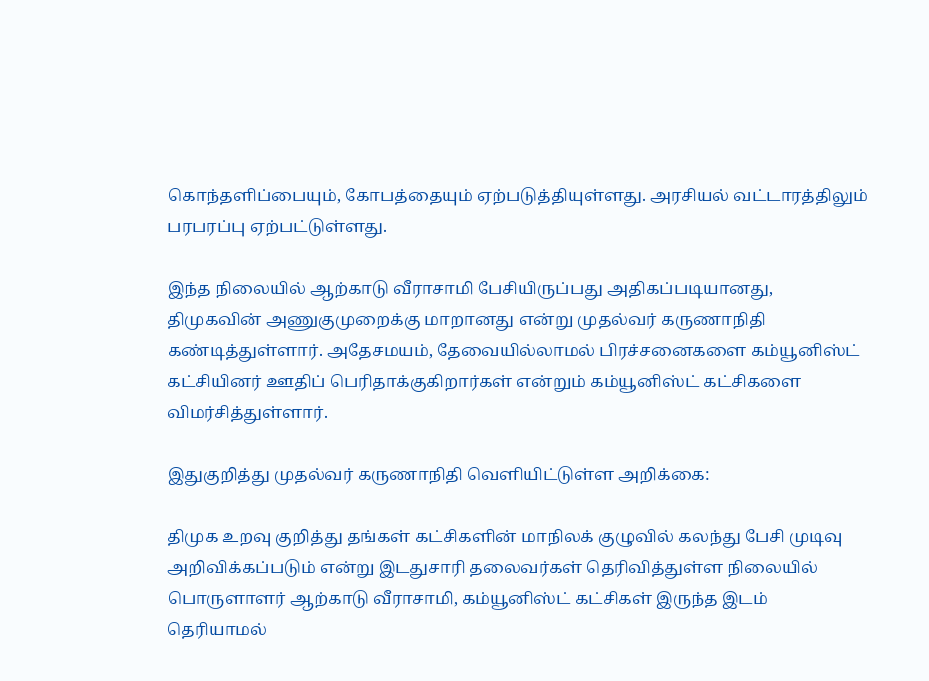கொந்தளிப்பையும், கோபத்தையும் ஏற்படுத்தியுள்ளது. அரசியல் வட்டாரத்திலும் பரபரப்பு ஏற்பட்டுள்ளது.

இந்த நிலையில் ஆற்காடு வீராசாமி பேசியிருப்பது அதிகப்படியானது, திமுகவின் அணுகுமுறைக்கு மாறானது என்று முதல்வர் கருணாநிதி கண்டித்துள்ளார். அதேசமயம், தேவையில்லாமல் பிரச்சனைகளை கம்யூனிஸ்ட் கட்சியினர் ஊதிப் பெரிதாக்குகிறார்கள் என்றும் கம்யூனிஸ்ட் கட்சிகளை விமர்சித்துள்ளார்.

இதுகுறித்து முதல்வர் கருணாநிதி வெளியிட்டுள்ள அறிக்கை:

திமுக உறவு குறித்து தங்கள் கட்சிகளின் மாநிலக் குழுவில் கலந்து பேசி முடிவு அறிவிக்கப்படும் என்று இடதுசாரி தலைவர்கள் தெரிவித்துள்ள நிலையில் பொருளாளர் ஆற்காடு வீராசாமி, கம்யூனிஸ்ட் கட்சிகள் இருந்த இடம் தெரியாமல்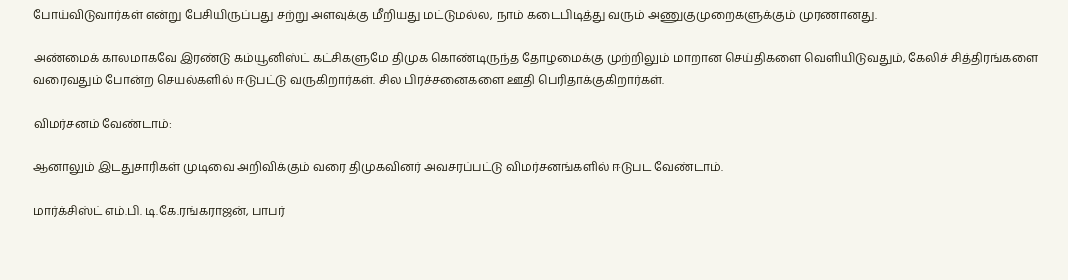போய்விடுவார்கள் என்று பேசியிருப்பது சற்று அளவுக்கு மீறியது மட்டுமல்ல, நாம் கடைபிடித்து வரும் அணுகுமுறைகளுக்கும் முரணானது.

அண்மைக் காலமாகவே இரண்டு கம்யூனிஸ்ட் கட்சிகளுமே திமுக கொண்டிருந்த தோழமைக்கு முற்றிலும் மாறான செய்திகளை வெளியிடுவதும், கேலிச் சித்திரங்களை வரைவதும் போன்ற செயல்களில் ஈடுபட்டு வருகிறார்கள். சில பிரச்சனைகளை ஊதி பெரிதாக்குகிறார்கள்.

விமர்சனம் வேண்டாம்:

ஆனாலும் இடதுசாரிகள் முடிவை அறிவிக்கும் வரை திமுகவினர் அவசரப்பட்டு விமர்சனங்களில் ஈடுபட வேண்டாம்.

மார்க்சிஸ்ட் எம்.பி. டி.கே.ரங்கராஜன், பாபர்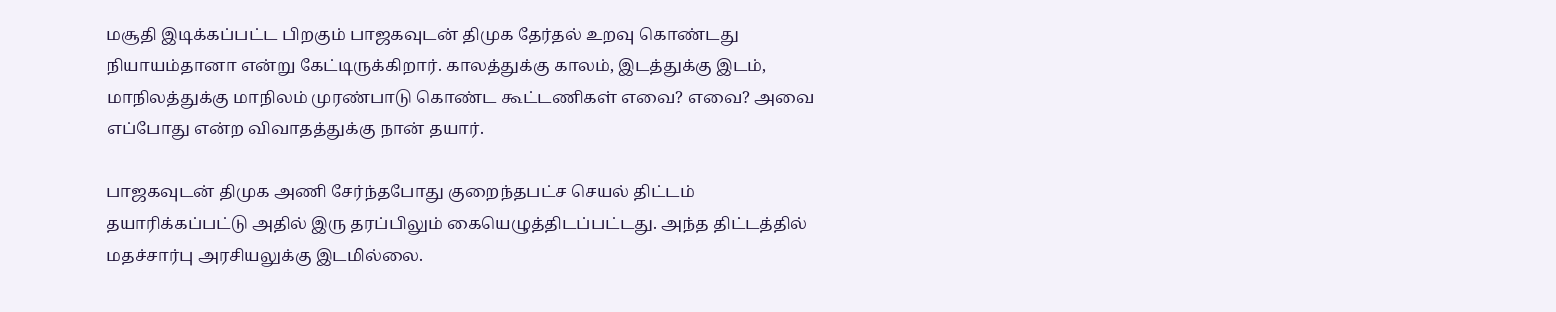மசூதி இடிக்கப்பட்ட பிறகும் பாஜகவுடன் திமுக தேர்தல் உறவு கொண்டது நியாயம்தானா என்று கேட்டிருக்கிறார். காலத்துக்கு காலம், இடத்துக்கு இடம், மாநிலத்துக்கு மாநிலம் முரண்பாடு கொண்ட கூட்டணிகள் எவை? எவை? அவை எப்போது என்ற விவாதத்துக்கு நான் தயார்.

பாஜகவுடன் திமுக அணி சேர்ந்தபோது குறைந்தபட்ச செயல் திட்டம் தயாரிக்கப்பட்டு அதில் இரு தரப்பிலும் கையெழுத்திடப்பட்டது. அந்த திட்டத்தில் மதச்சார்பு அரசியலுக்கு இடமில்லை.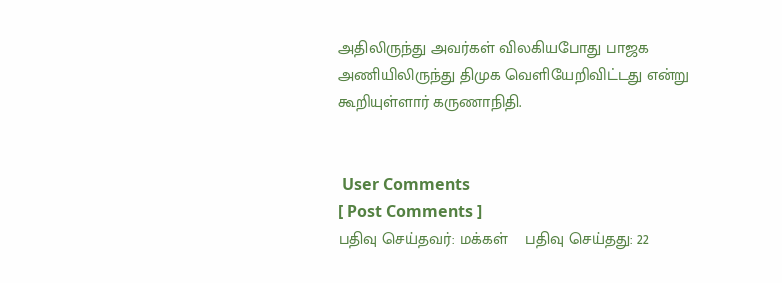அதிலிருந்து அவர்கள் விலகியபோது பாஜக அணியிலிருந்து திமுக வெளியேறிவிட்டது என்று கூறியுள்ளார் கருணாநிதி.


 User Comments
[ Post Comments ]
பதிவு செய்தவர்: மக்கள்    பதிவு செய்தது: 22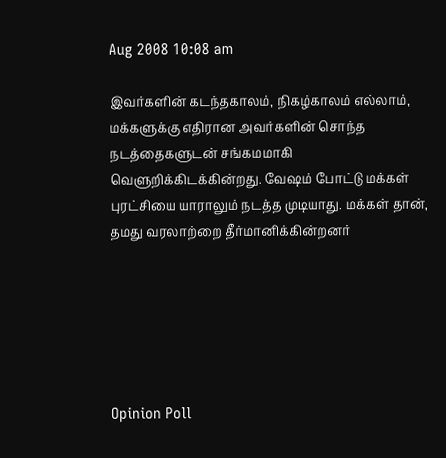Aug 2008 10:08 am

இவர்களின் கடந்தகாலம், நிகழ்காலம் எல்லாம், மக்களுக்கு எதிரான அவர்களின் சொந்த நடத்தைகளுடன் சங்கமமாகி வெளுறிக்கிடக்கின்றது. வேஷம் போட்டு மக்கள் புரட்சியை யாராலும் நடத்த முடியாது. மக்கள் தான், தமது வரலாற்றை தீர்மானிக்கின்றனர்






Opinion Poll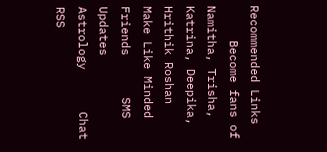Recommended Links
     Become fans of Namitha, Trisha, Katrina, Deepika, Hrithik Roshan      Make Like Minded Friends      SMS Updates      Astrology      Chat      RSS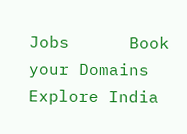Jobs      Book your Domains      Explore India